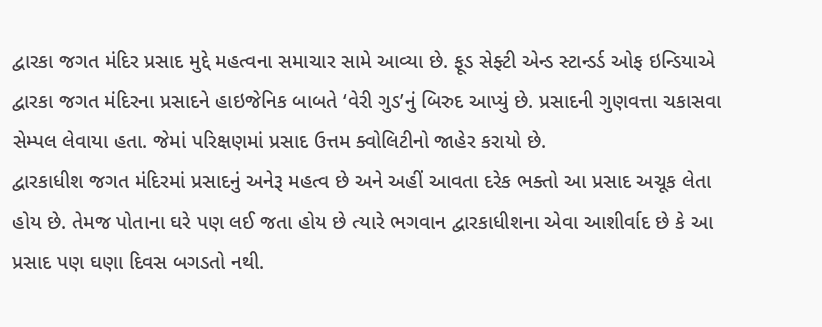દ્વારકા જગત મંદિર પ્રસાદ મુદ્દે મહત્વના સમાચાર સામે આવ્યા છે. ફૂડ સેફ્ટી એન્ડ સ્ટાન્ડર્ડ ઓફ ઇન્ડિયાએ દ્વારકા જગત મંદિરના પ્રસાદને હાઇજેનિક બાબતે ‘વેરી ગુડ’નું બિરુદ આપ્યું છે. પ્રસાદની ગુણવત્તા ચકાસવા સેમ્પલ લેવાયા હતા. જેમાં પરિક્ષણમાં પ્રસાદ ઉત્તમ ક્વોલિટીનો જાહેર કરાયો છે.
દ્વારકાધીશ જગત મંદિરમાં પ્રસાદનું અનેરૂ મહત્વ છે અને અહીં આવતા દરેક ભક્તો આ પ્રસાદ અચૂક લેતા હોય છે. તેમજ પોતાના ઘરે પણ લઈ જતા હોય છે ત્યારે ભગવાન દ્વારકાધીશના એવા આશીર્વાદ છે કે આ પ્રસાદ પણ ઘણા દિવસ બગડતો નથી.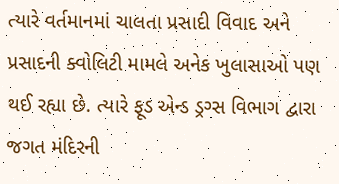ત્યારે વર્તમાનમાં ચાલતા પ્રસાદી વિવાદ અને પ્રસાદની ક્વોલિટી મામલે અનેક ખુલાસાઓ પણ થઈ રહ્યા છે. ત્યારે ફૂડ એન્ડ ડ્રગ્સ વિભાગ દ્વારા જગત મંદિરની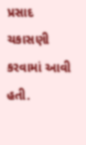પ્રસાદ ચકાસણી કરવામાં આવી હતી.